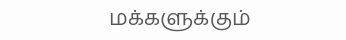மக்களுக்கும்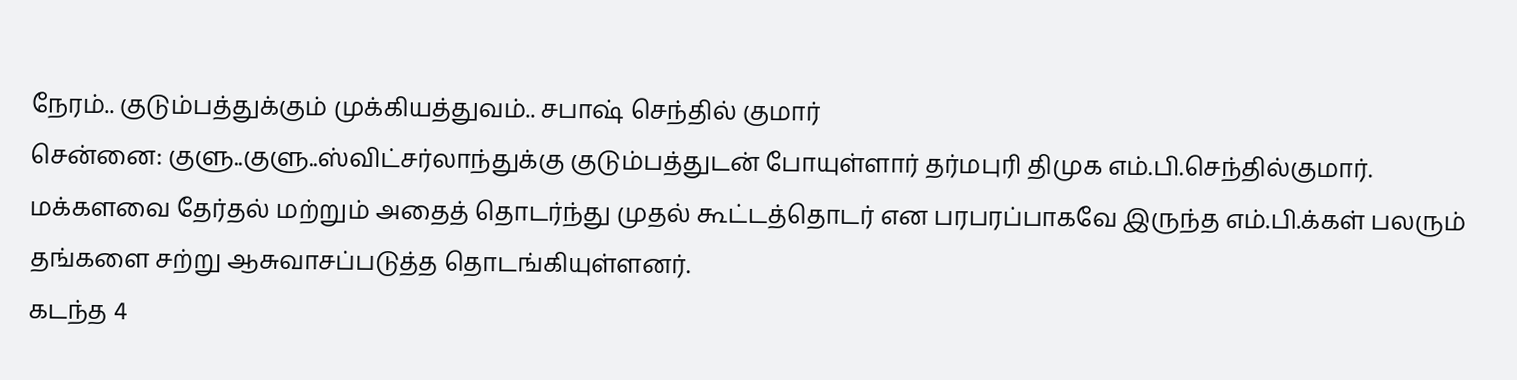நேரம்.. குடும்பத்துக்கும் முக்கியத்துவம்.. சபாஷ் செந்தில் குமார்
சென்னை: குளு..குளு..ஸ்விட்சர்லாந்துக்கு குடும்பத்துடன் போயுள்ளார் தர்மபுரி திமுக எம்.பி.செந்தில்குமார்.
மக்களவை தேர்தல் மற்றும் அதைத் தொடர்ந்து முதல் கூட்டத்தொடர் என பரபரப்பாகவே இருந்த எம்.பி.க்கள் பலரும் தங்களை சற்று ஆசுவாசப்படுத்த தொடங்கியுள்ளனர்.
கடந்த 4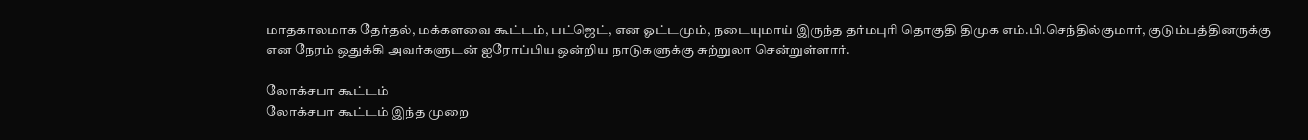மாதகாலமாக தேர்தல், மக்களவை கூட்டம், பட்ஜெட், என ஓட்டமும், நடையுமாய் இருந்த தர்மபுரி தொகுதி திமுக எம்.பி.செந்தில்குமார், குடும்பத்தினருக்கு என நேரம் ஒதுக்கி அவர்களுடன் ஐரோப்பிய ஒன்றிய நாடுகளுக்கு சுற்றுலா சென்றுள்ளார்.

லோக்சபா கூட்டம்
லோக்சபா கூட்டம் இந்த முறை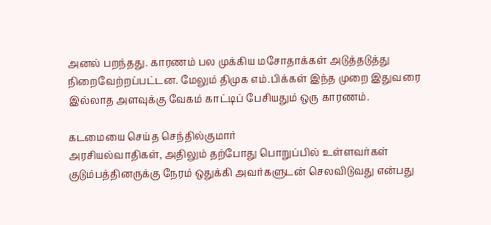அனல் பறந்தது. காரணம் பல முக்கிய மசோதாக்கள் அடுத்தடுத்து நிறைவேற்றப்பட்டன. மேலும் திமுக எம்.பிக்கள் இந்த முறை இதுவரை இல்லாத அளவுக்கு வேகம் காட்டிப் பேசியதும் ஒரு காரணம்.

கடமையை செய்த செந்தில்குமார்
அரசியல்வாதிகள், அதிலும் தற்போது பொறுப்பில் உள்ளவர்கள் குடும்பத்தினருக்கு நேரம் ஒதுக்கி அவர்களுடன் செலவிடுவது என்பது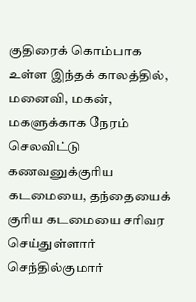குதிரைக் கொம்பாக உள்ள இந்தக் காலத்தில், மனைவி, மகன், மகளுக்காக நேரம் செலவிட்டு கணவனுக்குரிய கடமையை, தந்தையைக் குரிய கடமையை சரிவர செய்துள்ளார் செந்தில்குமார்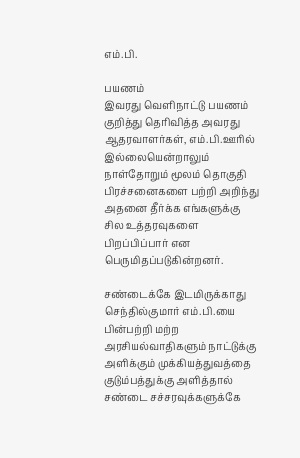எம்.பி.

பயணம்
இவரது வெளிநாட்டு பயணம் குறித்து தெரிவித்த அவரது ஆதரவாளர்கள், எம்.பி.ஊரில் இல்லையென்றாலும் நாள்தோறும் மூலம் தொகுதி பிரச்சனைகளை பற்றி அறிந்து அதனை தீர்க்க எங்களுக்கு சில உத்தரவுகளை பிறப்பிப்பார் என பெருமிதப்படுகின்றனர்.

சண்டைக்கே இடமிருக்காது
செந்தில்குமார் எம்.பி.யை பின்பற்றி மற்ற அரசியல்வாதிகளும் நாட்டுக்கு அளிக்கும் முக்கியத்துவத்தை குடும்பத்துக்கு அளித்தால் சண்டை சச்சரவுக்களுக்கே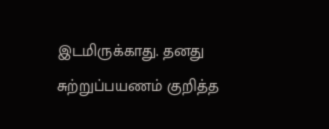இடமிருக்காது. தனது சுற்றுப்பயணம் குறித்த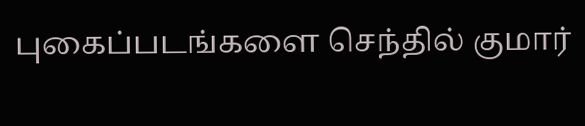புகைப்படங்களை செந்தில் குமார்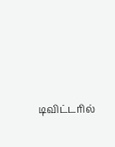டிவிட்டரில்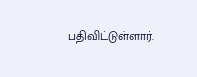பதிவிட்டுள்ளார்.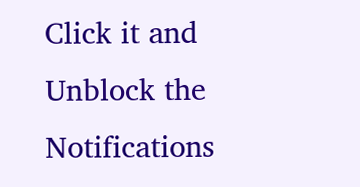Click it and Unblock the Notifications